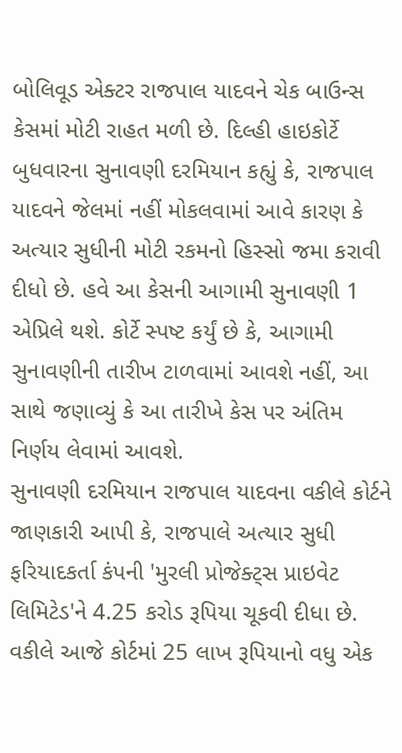બોલિવૂડ એક્ટર રાજપાલ યાદવને ચેક બાઉન્સ કેસમાં મોટી રાહત મળી છે. દિલ્હી હાઇકોર્ટે બુધવારના સુનાવણી દરમિયાન કહ્યું કે, રાજપાલ યાદવને જેલમાં નહીં મોકલવામાં આવે કારણ કે અત્યાર સુધીની મોટી રકમનો હિસ્સો જમા કરાવી દીધો છે. હવે આ કેસની આગામી સુનાવણી 1 એપ્રિલે થશે. કોર્ટે સ્પષ્ટ કર્યું છે કે, આગામી સુનાવણીની તારીખ ટાળવામાં આવશે નહીં, આ સાથે જણાવ્યું કે આ તારીખે કેસ પર અંતિમ નિર્ણય લેવામાં આવશે.
સુનાવણી દરમિયાન રાજપાલ યાદવના વકીલે કોર્ટને જાણકારી આપી કે, રાજપાલે અત્યાર સુધી ફરિયાદકર્તા કંપની 'મુરલી પ્રોજેક્ટ્સ પ્રાઇવેટ લિમિટેડ'ને 4.25 કરોડ રૂપિયા ચૂકવી દીધા છે. વકીલે આજે કોર્ટમાં 25 લાખ રૂપિયાનો વધુ એક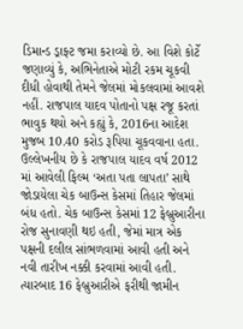ડિમાન્ડ ડ્રાફ્ટ જમા કરાવ્યો છે. આ વિશે કોર્ટે જણાવ્યું કે, અભિનેતાએ મોટી રકમ ચૂકવી દીધી હોવાથી તેમને જેલમાં મોકલવામાં આવશે નહીં. રાજપાલ યાદવ પોતાનો પક્ષ રજૂ કરતાં ભાવુક થયો અને કહ્યું કે, 2016ના આદેશ મુજબ 10.40 કરોડ રૂપિયા ચૂકવવાના હતા.
ઉલ્લેખનીય છે કે રાજપાલ યાદવ વર્ષ 2012 માં આવેલી ફિલ્મ ‘અતા પતા લાપતા’ સાથે જોડાયેલા ચેક બાઉન્સ કેસમાં તિહાર જેલમાં બંધ હતો. ચેક બાઉન્સ કેસમાં 12 ફેબ્રુઆરીના રોજ સુનાવણી થઇ હતી, જેમાં માત્ર એક પક્ષની દલીલ સાંભળવામાં આવી હતી અને નવી તારીખ નક્કી કરવામાં આવી હતી. ત્યારબાદ 16 ફેબ્રુઆરીએ ફરીથી જામીન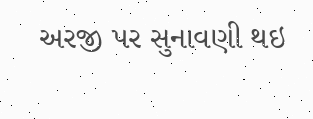અરજી પર સુનાવણી થઇ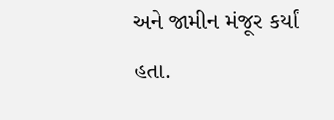અને જામીન મંજૂર કર્યાં હતા.